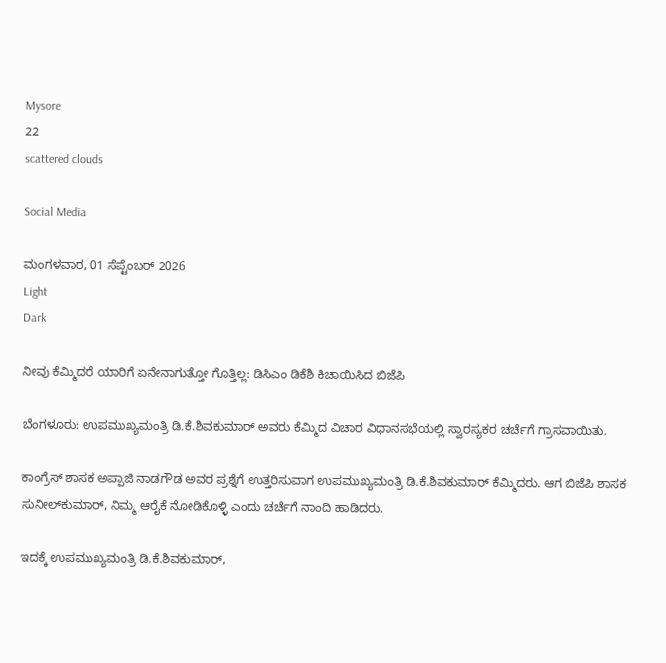Mysore
22
scattered clouds

Social Media

ಮಂಗಳವಾರ, 01 ಸೆಪ್ಟೆಂಬರ್ 2026
Light
Dark

ನೀವು ಕೆಮ್ಮಿದರೆ ಯಾರಿಗೆ ಏನೇನಾಗುತ್ತೋ ಗೊತ್ತಿಲ್ಲ: ಡಿಸಿಎಂ ಡಿಕೆಶಿ ಕಿಚಾಯಿಸಿದ ಬಿಜೆಪಿ

ಬೆಂಗಳೂರು: ಉಪಮುಖ್ಯಮಂತ್ರಿ ಡಿ.ಕೆ.ಶಿವಕುಮಾರ್ ಅವರು ಕೆಮ್ಮಿದ ವಿಚಾರ ವಿಧಾನಸಭೆಯಲ್ಲಿ ಸ್ವಾರಸ್ಯಕರ ಚರ್ಚೆಗೆ ಗ್ರಾಸವಾಯಿತು.

ಕಾಂಗ್ರೆಸ್ ಶಾಸಕ ಅಪ್ಪಾಜಿ ನಾಡಗೌಡ ಅವರ ಪ್ರಶ್ನೆಗೆ ಉತ್ತರಿಸುವಾಗ ಉಪಮುಖ್ಯಮಂತ್ರಿ ಡಿ.ಕೆ.ಶಿವಕುಮಾರ್ ಕೆಮ್ಮಿದರು. ಆಗ ಬಿಜೆಪಿ ಶಾಸಕ ಸುನೀಲ್‍ಕುಮಾರ್, ನಿಮ್ಮ ಆರೈಕೆ ನೋಡಿಕೊಳ್ಳಿ ಎಂದು ಚರ್ಚೆಗೆ ನಾಂದಿ ಹಾಡಿದರು.

ಇದಕ್ಕೆ ಉಪಮುಖ್ಯಮಂತ್ರಿ ಡಿ.ಕೆ.ಶಿವಕುಮಾರ್,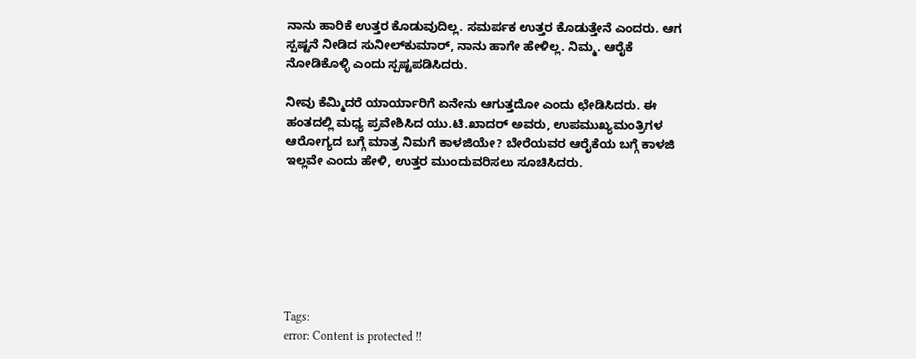ನಾನು ಹಾರಿಕೆ ಉತ್ತರ ಕೊಡುವುದಿಲ್ಲ. ಸಮರ್ಪಕ ಉತ್ತರ ಕೊಡುತ್ತೇನೆ ಎಂದರು. ಆಗ ಸ್ಪಷ್ಟನೆ ನೀಡಿದ ಸುನೀಲ್‍ಕುಮಾರ್, ನಾನು ಹಾಗೇ ಹೇಳಿಲ್ಲ. ನಿಮ್ಮ. ಆರೈಕೆ ನೋಡಿಕೊಳ್ಳಿ ಎಂದು ಸ್ಪಷ್ಟಪಡಿಸಿದರು.

ನೀವು ಕೆಮ್ಮಿದರೆ ಯಾರ್ಯಾರಿಗೆ ಏನೇನು ಆಗುತ್ತದೋ ಎಂದು ಛೇಡಿಸಿದರು. ಈ ಹಂತದಲ್ಲಿ ಮಧ್ಯ ಪ್ರವೇಶಿಸಿದ ಯು.ಟಿ.ಖಾದರ್ ಅವರು, ಉಪಮುಖ್ಯಮಂತ್ರಿಗಳ ಆರೋಗ್ಯದ ಬಗ್ಗೆ ಮಾತ್ರ ನಿಮಗೆ ಕಾಳಜಿಯೇ? ಬೇರೆಯವರ ಆರೈಕೆಯ ಬಗ್ಗೆ ಕಾಳಜಿ ಇಲ್ಲವೇ ಎಂದು ಹೇಳಿ, ಉತ್ತರ ಮುಂದುವರಿಸಲು ಸೂಚಿಸಿದರು.







Tags:
error: Content is protected !!